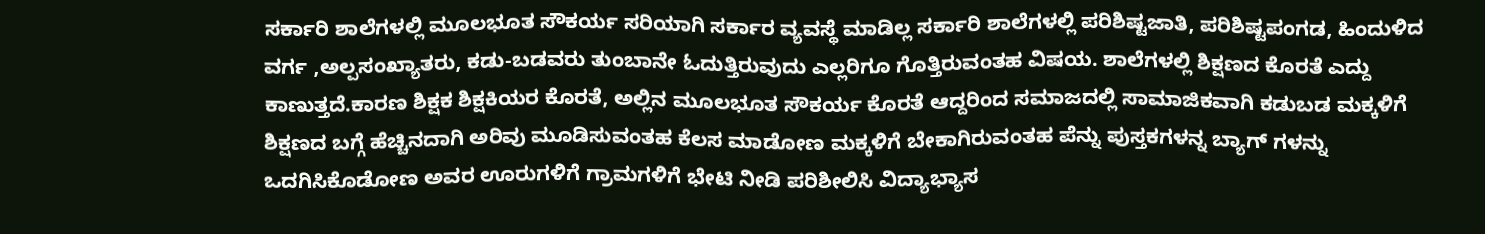ಸರ್ಕಾರಿ ಶಾಲೆಗಳಲ್ಲಿ ಮೂಲಭೂತ ಸೌಕರ್ಯ ಸರಿಯಾಗಿ ಸರ್ಕಾರ ವ್ಯವಸ್ಥೆ ಮಾಡಿಲ್ಲ ಸರ್ಕಾರಿ ಶಾಲೆಗಳಲ್ಲಿ ಪರಿಶಿಷ್ಟಜಾತಿ, ಪರಿಶಿಷ್ಟಪಂಗಡ, ಹಿಂದುಳಿದ ವರ್ಗ ,ಅಲ್ಪಸಂಖ್ಯಾತರು, ಕಡು-ಬಡವರು ತುಂಬಾನೇ ಓದುತ್ತಿರುವುದು ಎಲ್ಲರಿಗೂ ಗೊತ್ತಿರುವಂತಹ ವಿಷಯ. ಶಾಲೆಗಳಲ್ಲಿ ಶಿಕ್ಷಣದ ಕೊರತೆ ಎದ್ದು ಕಾಣುತ್ತದೆ.ಕಾರಣ ಶಿಕ್ಷಕ ಶಿಕ್ಷಕಿಯರ ಕೊರತೆ, ಅಲ್ಲಿನ ಮೂಲಭೂತ ಸೌಕರ್ಯ ಕೊರತೆ ಆದ್ದರಿಂದ ಸಮಾಜದಲ್ಲಿ ಸಾಮಾಜಿಕವಾಗಿ ಕಡುಬಡ ಮಕ್ಕಳಿಗೆ ಶಿಕ್ಷಣದ ಬಗ್ಗೆ ಹೆಚ್ಚಿನದಾಗಿ ಅರಿವು ಮೂಡಿಸುವಂತಹ ಕೆಲಸ ಮಾಡೋಣ ಮಕ್ಕಳಿಗೆ ಬೇಕಾಗಿರುವಂತಹ ಪೆನ್ನು ಪುಸ್ತಕಗಳನ್ನ ಬ್ಯಾಗ್ ಗಳನ್ನು ಒದಗಿಸಿಕೊಡೋಣ ಅವರ ಊರುಗಳಿಗೆ ಗ್ರಾಮಗಳಿಗೆ ಭೇಟಿ ನೀಡಿ ಪರಿಶೀಲಿಸಿ ವಿದ್ಯಾಭ್ಯಾಸ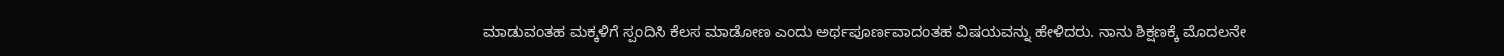ಮಾಡುವಂತಹ ಮಕ್ಕಳಿಗೆ ಸ್ಪಂದಿಸಿ ಕೆಲಸ ಮಾಡೋಣ ಎಂದು ಅರ್ಥಪೂರ್ಣವಾದಂತಹ ವಿಷಯವನ್ನು ಹೇಳಿದರು. ನಾನು ಶಿಕ್ಷಣಕ್ಕೆ ಮೊದಲನೇ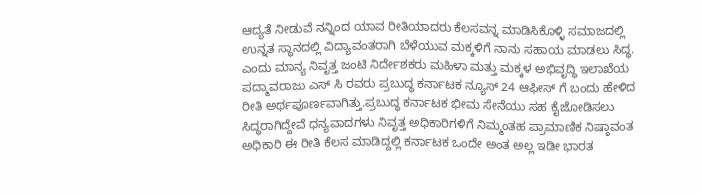ಆದ್ಯತೆ ನೀಡುವೆ ನನ್ನಿಂದ ಯಾವ ರೀತಿಯಾದರು ಕೆಲಸವನ್ನ ಮಾಡಿಸಿಕೊಳ್ಳಿ ಸಮಾಜದಲ್ಲಿ ಉನ್ನತ ಸ್ಥಾನದಲ್ಲಿ ವಿದ್ಯಾವಂತರಾಗಿ ಬೆಳೆಯುವ ಮಕ್ಕಳಿಗೆ ನಾನು ಸಹಾಯ ಮಾಡಲು ಸಿದ್ಧ. ಎಂದು ಮಾನ್ಯ ನಿವೃತ್ತ ಜಂಟಿ ನಿರ್ದೇಶಕರು ಮಹಿಳಾ ಮತ್ತು ಮಕ್ಕಳ ಅಭಿವೃದ್ಧಿ ಇಲಾಖೆಯ ಪದ್ಮಾವರಾಜು ಎಸ್ ಸಿ ರವರು ಪ್ರಬುದ್ಧ ಕರ್ನಾಟಕ ನ್ಯೂಸ್ 24 ಆಫೀಸ್ ಗೆ ಬಂದು ಹೇಳಿದ ರೀತಿ ಅರ್ಥಪೂರ್ಣವಾಗಿತ್ತು.ಪ್ರಬುದ್ಧ ಕರ್ನಾಟಕ ಭೀಮ ಸೇನೆಯು ಸಹ ಕೈಜೋಡಿಸಲು ಸಿದ್ಧರಾಗಿದ್ದೇವೆ ಧನ್ಯವಾದಗಳು ನಿವೃತ್ತ ಅಧಿಕಾರಿಗಳಿಗೆ ನಿಮ್ಮಂತಹ ಪ್ರಾಮಾಣಿಕ ನಿಷ್ಠಾವಂತ ಅಧಿಕಾರಿ ಈ ರೀತಿ ಕೆಲಸ ಮಾಡಿದ್ದಲ್ಲಿ ಕರ್ನಾಟಕ ಒಂದೇ ಅಂತ ಅಲ್ಲ ಇಡೀ ಭಾರತ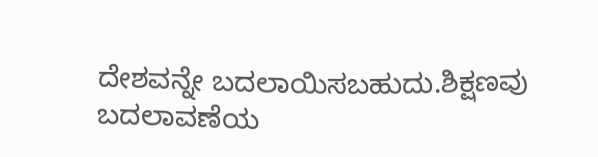ದೇಶವನ್ನೇ ಬದಲಾಯಿಸಬಹುದು.ಶಿಕ್ಷಣವು ಬದಲಾವಣೆಯ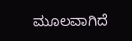ಮೂಲವಾಗಿದೆ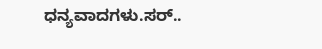ಧನ್ಯವಾದಗಳು.ಸರ್..